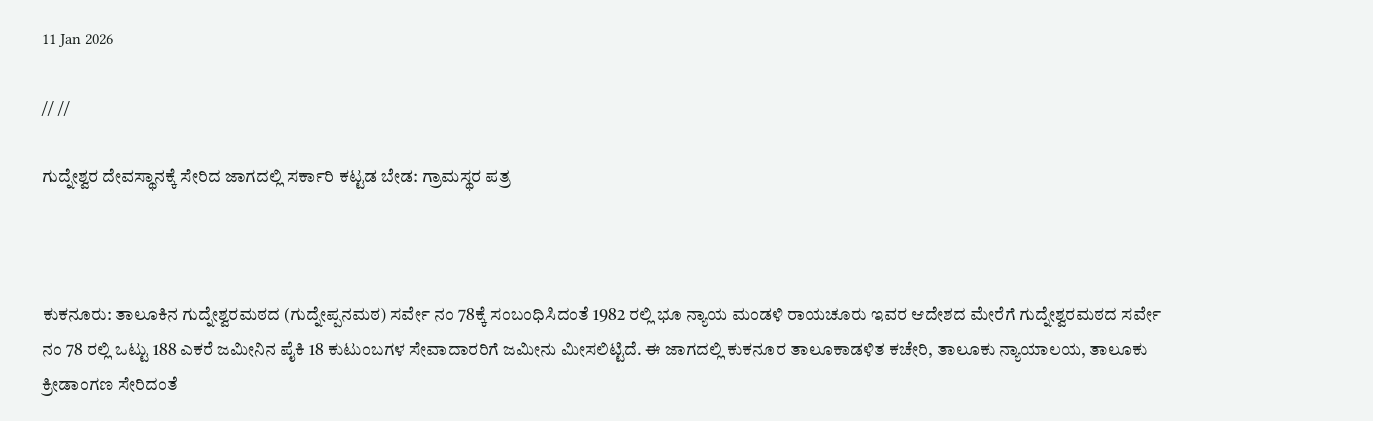11 Jan 2026

// //

ಗುದ್ನೇಶ್ವರ ದೇವಸ್ಥಾನಕ್ಕೆ ಸೇರಿದ ಜಾಗದಲ್ಲಿ ಸರ್ಕಾರಿ ಕಟ್ಟಡ ಬೇಡ: ಗ್ರಾಮಸ್ಥರ ಪತ್ರ



ಕುಕನೂರು: ತಾಲೂಕಿನ ಗುದ್ನೇಶ್ವರಮಠದ (ಗುದ್ನೇಪ್ಪನಮಠ) ಸರ್ವೇ ನಂ 78ಕ್ಕೆ ಸಂಬಂಧಿಸಿದಂತೆ 1982 ರಲ್ಲಿ ಭೂ ನ್ಯಾಯ ಮಂಡಳಿ ರಾಯಚೂರು ಇವರ ಆದೇಶದ ಮೇರೆಗೆ ಗುದ್ನೇಶ್ವರಮಠದ ಸರ್ವೇ ನಂ 78 ರಲ್ಲಿ ಒಟ್ಟು 188 ಎಕರೆ ಜಮೀನಿನ ಪೈಕಿ 18 ಕುಟುಂಬಗಳ ಸೇವಾದಾರರಿಗೆ ಜಮೀನು ಮೀಸಲಿಟ್ಟಿದೆ. ಈ ಜಾಗದಲ್ಲಿ ಕುಕನೂರ ತಾಲೂಕಾಡಳಿತ ಕಚೇರಿ, ತಾಲೂಕು ನ್ಯಾಯಾಲಯ, ತಾಲೂಕು ಕ್ರೀಡಾಂಗಣ ಸೇರಿದಂತೆ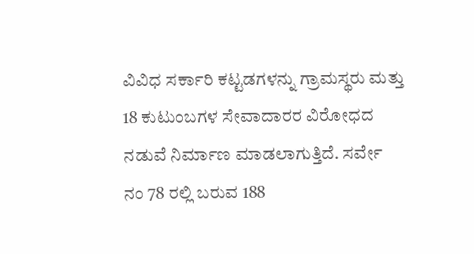ವಿವಿಧ ಸರ್ಕಾರಿ ಕಟ್ಟಡಗಳನ್ನು ಗ್ರಾಮಸ್ಥರು ಮತ್ತು 18 ಕುಟುಂಬಗಳ ಸೇವಾದಾರರ ವಿರೋಧದ ನಡುವೆ ನಿರ್ಮಾಣ ಮಾಡಲಾಗುತ್ತಿದೆ. ಸರ್ವೇ ನಂ 78 ರಲ್ಲಿ ಬರುವ 188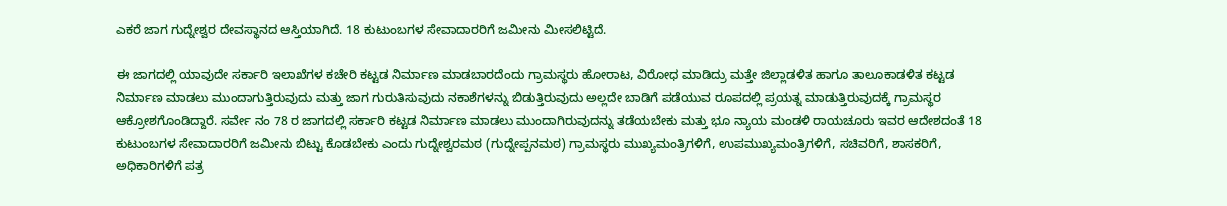ಎಕರೆ ಜಾಗ ಗುದ್ನೇಶ್ವರ ದೇವಸ್ಥಾನದ ಆಸ್ತಿಯಾಗಿದೆ. 18 ಕುಟುಂಬಗಳ ಸೇವಾದಾರರಿಗೆ ಜಮೀನು ಮೀಸಲಿಟ್ಟಿದೆ.

ಈ ಜಾಗದಲ್ಲಿ ಯಾವುದೇ ಸರ್ಕಾರಿ ಇಲಾಖೆಗಳ ಕಚೇರಿ ಕಟ್ಟಡ ನಿರ್ಮಾಣ ಮಾಡಬಾರದೆಂದು ಗ್ರಾಮಸ್ಥರು ಹೋರಾಟ, ವಿರೋಧ ಮಾಡಿದ್ರು ಮತ್ತೇ ಜಿಲ್ಲಾಡಳಿತ ಹಾಗೂ ತಾಲೂಕಾಡಳಿತ ಕಟ್ಟಡ ನಿರ್ಮಾಣ ಮಾಡಲು ಮುಂದಾಗುತ್ತಿರುವುದು ಮತ್ತು ಜಾಗ ಗುರುತಿಸುವುದು ನಕಾಶೆಗಳನ್ನು ಬಿಡುತ್ತಿರುವುದು ಅಲ್ಲದೇ ಬಾಡಿಗೆ ಪಡೆಯುವ ರೂಪದಲ್ಲಿ ಪ್ರಯತ್ನ ಮಾಡುತ್ತಿರುವುದಕ್ಕೆ ಗ್ರಾಮಸ್ಥರ ಆಕ್ರೋಶಗೊಂಡಿದ್ದಾರೆ. ಸರ್ವೇ ನಂ 78 ರ ಜಾಗದಲ್ಲಿ ಸರ್ಕಾರಿ ಕಟ್ಟಡ ನಿರ್ಮಾಣ ಮಾಡಲು ಮುಂದಾಗಿರುವುದನ್ನು ತಡೆಯಬೇಕು ಮತ್ತು ಭೂ ನ್ಯಾಯ ಮಂಡಳಿ ರಾಯಚೂರು ಇವರ ಆದೇಶದಂತೆ 18 ಕುಟುಂಬಗಳ ಸೇವಾದಾರರಿಗೆ ಜಮೀನು ಬಿಟ್ಟು ಕೊಡಬೇಕು ಎಂದು ಗುದ್ನೇಶ್ವರಮಠ (ಗುದ್ನೇಪ್ಪನಮಠ) ಗ್ರಾಮಸ್ಥರು ಮುಖ್ಯಮಂತ್ರಿಗಳಿಗೆ, ಉಪಮುಖ್ಯಮಂತ್ರಿಗಳಿಗೆ, ಸಚಿವರಿಗೆ, ಶಾಸಕರಿಗೆ, ಅಧಿಕಾರಿಗಳಿಗೆ ಪತ್ರ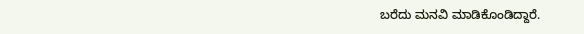ಬರೆದು ಮನವಿ ಮಾಡಿಕೊಂಡಿದ್ದಾರೆ.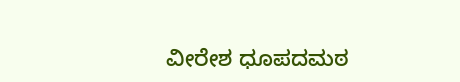ವೀರೇಶ ಧೂಪದಮಠ